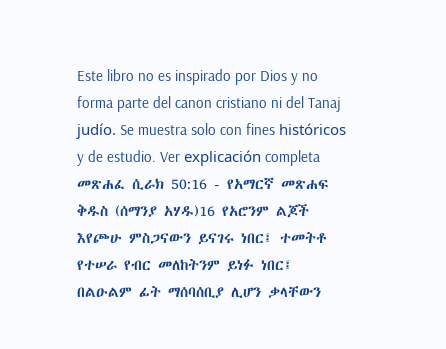Este libro no es inspirado por Dios y no forma parte del canon cristiano ni del Tanaj judío. Se muestra solo con fines históricos y de estudio. Ver explicación completa መጽሐፈ ሲራክ 50:16 - የአማርኛ መጽሐፍ ቅዱስ (ሰማንያ አሃዱ)16 የአሮንም ልጆች እየጮሁ ምስጋናውን ይናገሩ ነበር፤ ተመትቶ የተሠራ የብር መለከትንም ይነፉ ነበር፤ በልዑልም ፊት ማሰባሰቢያ ሊሆን ቃላቸውን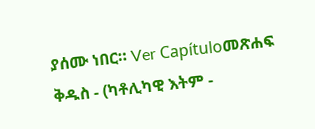ያሰሙ ነበር። Ver Capítuloመጽሐፍ ቅዱስ - (ካቶሊካዊ እትም -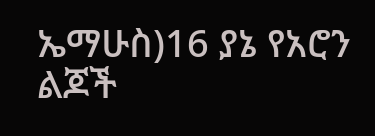ኤማሁስ)16 ያኔ የአሮን ልጆች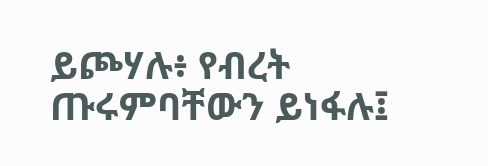ይጮሃሉ፥ የብረት ጡሩምባቸውን ይነፋሉ፤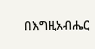በእግዚአብሔር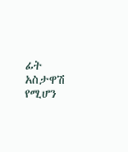ፊት አስታዋሽ የሚሆን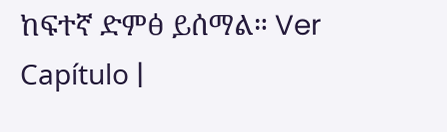ከፍተኛ ድምፅ ይሰማል። Ver Capítulo |